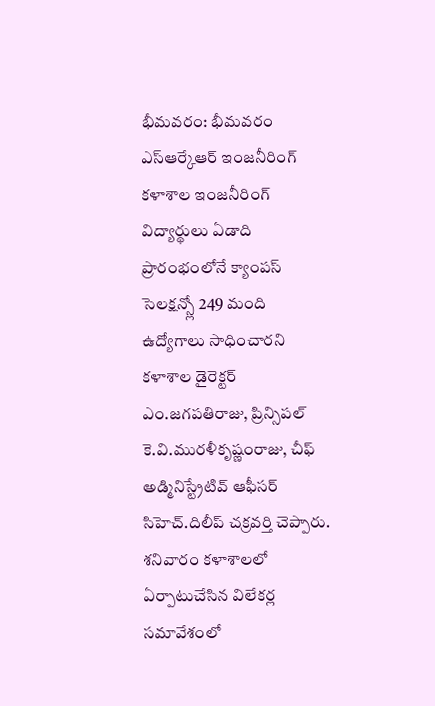భీమవరం: భీమవరం ఎస్ఆర్కేఆర్ ఇంజనీరింగ్ కళాశాల ఇంజనీరింగ్ విద్యార్థులు ఏడాది ప్రారంభంలోనే క్యాంపస్ సెలక్షన్స్లో 249 మంది ఉద్యోగాలు సాధించారని కళాశాల డైరెక్టర్ ఎం.జగపతిరాజు, ప్రిన్సిపల్ కె.వి.మురళీకృష్ణంరాజు, చీఫ్ అడ్మినిస్ట్రేటివ్ ఆఫీసర్ సిహెచ్.దిలీప్ చక్రవర్తి చెప్పారు. శనివారం కళాశాలలో ఏర్పాటుచేసిన విలేకర్ల సమావేశంలో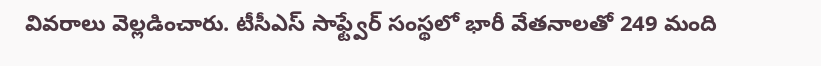వివరాలు వెల్లడించారు. టీసీఎస్ సాఫ్ట్వేర్ సంస్థలో భారీ వేతనాలతో 249 మంది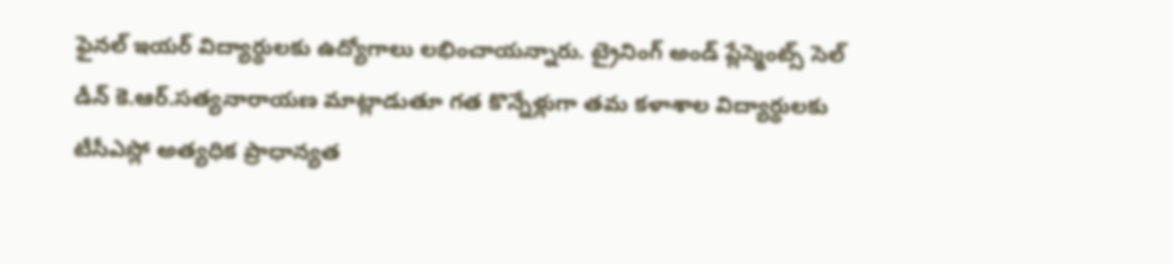ఫైనల్ ఇయర్ విద్యార్థులకు ఉద్యోగాలు లభించాయన్నారు. ట్రైనింగ్ అండ్ ప్లేస్మెంట్స్ సెల్ డీన్ కె.ఆర్.సత్యనారాయణ మాట్లాడుతూ గత కొన్నేళ్లుగా తమ కళాశాల విద్యార్థులకు టీసీఎస్లో అత్యధిక ప్రాధాన్యత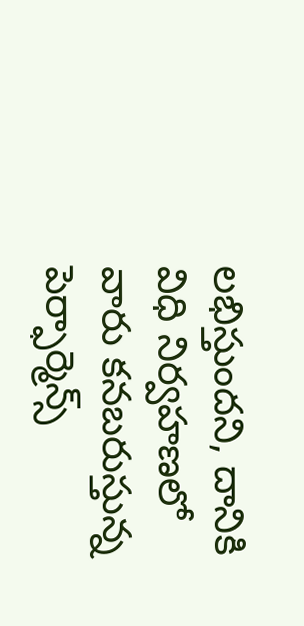లభిస్తుందని, దానికి విధి నిర్వహణలో వారు కనబరుస్తున్న పెర్ఫార్మెన్స్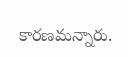కారణమన్నారు.